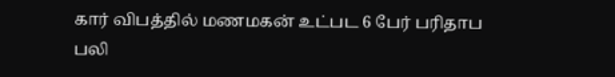கார் விபத்தில் மணமகன் உட்பட 6 பேர் பரிதாப பலி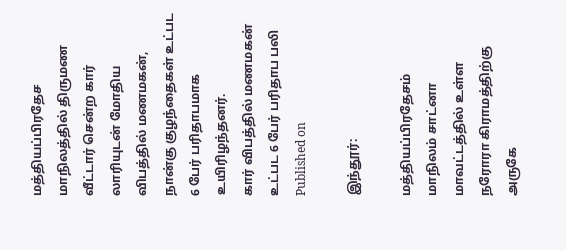மத்தியப்பிரதேச மாநிலத்தில் திருமண வீட்டார் சென்ற கார் லாரியுடன் மோதிய விபத்தில் மணமகன், நான்கு குழந்தைகள் உட்பட 6 பேர் பரிதாபமாக உயிரிழந்தனர்.
கார் விபத்தில் மணமகன் உட்பட 6 பேர் பரிதாப பலி
Published on

இந்தூர்:

மத்தியப்பிரதேசம் மாநிலம் சாட்னா மாவட்டத்தில் உள்ள நரோரா கிராமத்திற்கு அருகே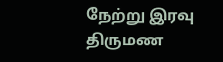நேற்று இரவு திருமண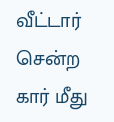வீட்டார் சென்ற கார் மீது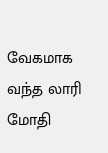வேகமாக வந்த லாரி மோதி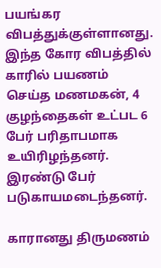பயங்கர விபத்துக்குள்ளானது. இந்த கோர விபத்தில் காரில் பயணம் செய்த மணமகன், 4 குழந்தைகள் உட்பட 6 பேர் பரிதாபமாக உயிரிழந்தனர். இரண்டு பேர் படுகாயமடைந்தனர்.

காரானது திருமணம்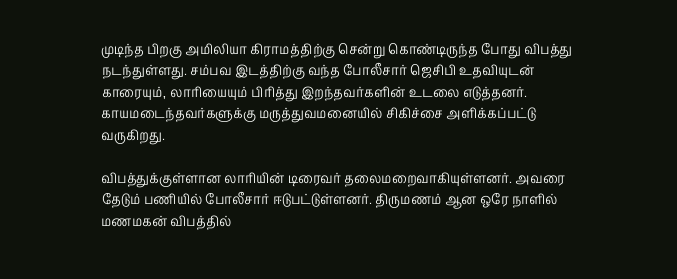முடிந்த பிறகு அமிலியா கிராமத்திற்கு சென்று கொண்டிருந்த போது விபத்து நடந்துள்ளது. சம்பவ இடத்திற்கு வந்த போலீசார் ஜெசிபி உதவியுடன் காரையும், லாரியையும் பிரித்து இறந்தவர்களின் உடலை எடுத்தனர். காயமடைந்தவர்களுக்கு மருத்துவமனையில் சிகிச்சை அளிக்கப்பட்டு வருகிறது.

விபத்துக்குள்ளான லாரியின் டிரைவர் தலைமறைவாகியுள்ளனர். அவரை தேடும் பணியில் போலீசார் ஈடுபட்டுள்ளனர். திருமணம் ஆன ஒரே நாளில் மணமகன் விபத்தில்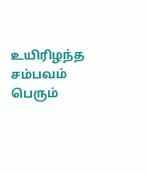உயிரிழந்த சம்பவம் பெரும்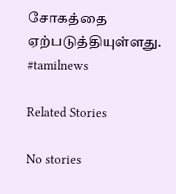சோகத்தை ஏற்படுத்தியுள்ளது. #tamilnews

Related Stories

No stories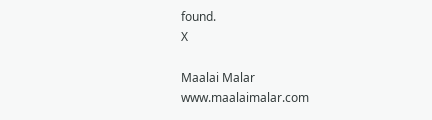found.
X

Maalai Malar
www.maalaimalar.com